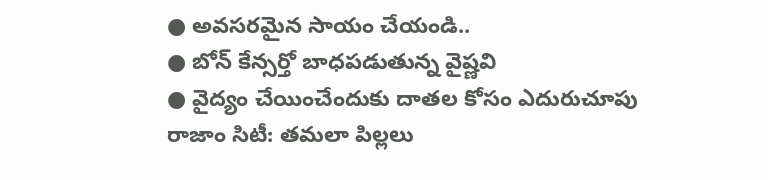● అవసరమైన సాయం చేయండి..
● బోన్ కేన్సర్తో బాధపడుతున్న వైష్ణవి
● వైద్యం చేయించేందుకు దాతల కోసం ఎదురుచూపు
రాజాం సిటీ: తమలా పిల్లలు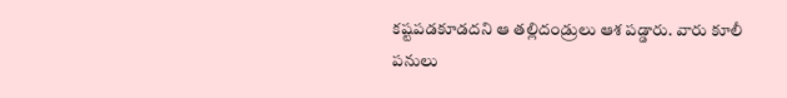కష్టపడకూడదని ఆ తల్లిదండ్రులు ఆశ పడ్డారు. వారు కూలీ పనులు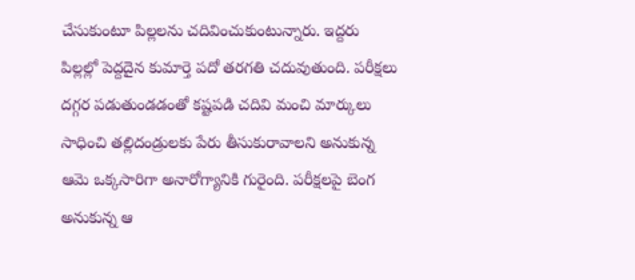చేసుకుంటూ పిల్లలను చదివించుకుంటున్నారు. ఇద్దరు పిల్లల్లో పెద్దదైన కుమార్తె పదో తరగతి చదువుతుంది. పరీక్షలు దగ్గర పడుతుండడంతో కష్టపడి చదివి మంచి మార్కులు సాధించి తల్లిదండ్రులకు పేరు తీసుకురావాలని అనుకున్న ఆమె ఒక్కసారిగా అనారోగ్యానికి గురైంది. పరీక్షలపై బెంగ అనుకున్న ఆ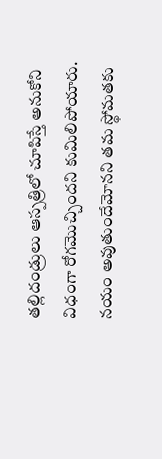తల్లిదండ్రులు ఆస్పత్రిలో చూపిస్తే అనుకోని విధంగా రోగమొచ్చిందని కుమిలిపోయారు. నయం అవుతుందేమోనని తమ స్థోమతకు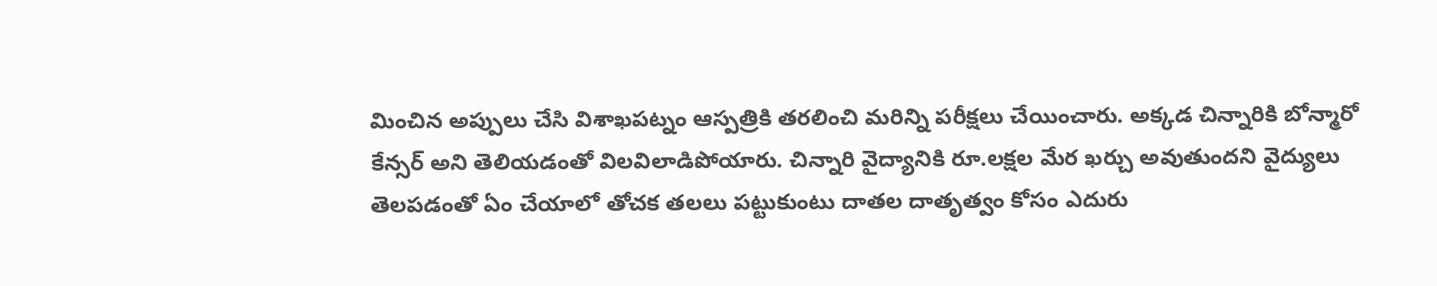మించిన అప్పులు చేసి విశాఖపట్నం ఆస్పత్రికి తరలించి మరిన్ని పరీక్షలు చేయించారు. అక్కడ చిన్నారికి బోన్మారో కేన్సర్ అని తెలియడంతో విలవిలాడిపోయారు. చిన్నారి వైద్యానికి రూ.లక్షల మేర ఖర్చు అవుతుందని వైద్యులు తెలపడంతో ఏం చేయాలో తోచక తలలు పట్టుకుంటు దాతల దాతృత్వం కోసం ఎదురు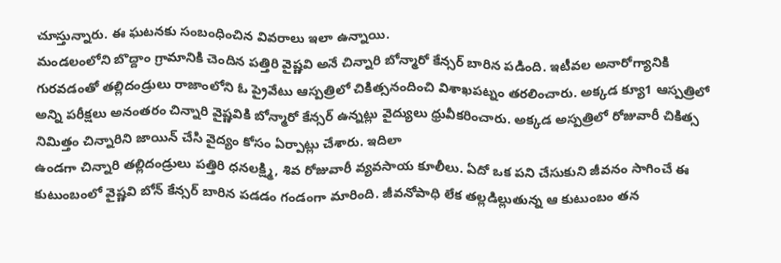చూస్తున్నారు. ఈ ఘటనకు సంబంధించిన వివరాలు ఇలా ఉన్నాయి.
మండలంలోని బొద్దాం గ్రామానికి చెందిన పత్తిరి వైష్ణవి అనే చిన్నారి బోన్మారో కేన్సర్ బారిన పడింది. ఇటీవల అనారోగ్యానికి గురవడంతో తల్లిదండ్రులు రాజాంలోని ఓ ప్రైవేటు ఆస్పత్రిలో చికిత్సనందించి విశాఖపట్నం తరలించారు. అక్కడ క్యూ1 ఆస్పత్రిలో అన్ని పరీక్షలు అనంతరం చిన్నారి వైష్ణవికి బోన్మారో కేన్సర్ ఉన్నట్లు వైద్యులు ధ్రువీకరించారు. అక్కడ అస్పత్రిలో రోజువారీ చికిత్స నిమిత్తం చిన్నారిని జాయిన్ చేసి వైద్యం కోసం ఏర్పాట్లు చేశారు. ఇదిలా
ఉండగా చిన్నారి తల్లిదండ్రులు పత్తిరి ధనలక్ష్మి, శివ రోజువారీ వ్యవసాయ కూలీలు. ఏదో ఒక పని చేసుకుని జీవనం సాగించే ఈ కుటుంబంలో వైష్ణవి బోన్ కేన్సర్ బారిన పడడం గండంగా మారింది. జీవనోపాధి లేక తల్లడిల్లుతున్న ఆ కుటుంబం తన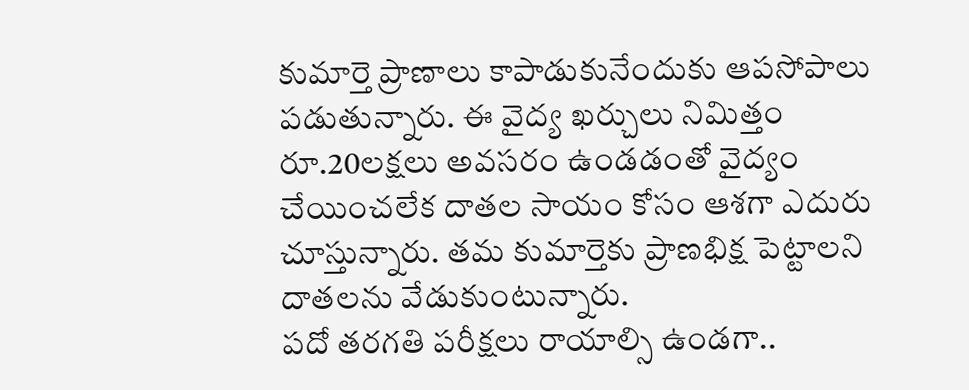కుమార్తె ప్రాణాలు కాపాడుకునేందుకు ఆపసోపాలు పడుతున్నారు. ఈ వైద్య ఖర్చులు నిమిత్తం రూ.20లక్షలు అవసరం ఉండడంతో వైద్యం చేయించలేక దాతల సాయం కోసం ఆశగా ఎదురు చూస్తున్నారు. తమ కుమార్తెకు ప్రాణభిక్ష పెట్టాలని దాతలను వేడుకుంటున్నారు.
పదో తరగతి పరీక్షలు రాయాల్సి ఉండగా..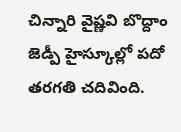చిన్నారి వైష్ణవి బొద్దాం జెడ్పీ హైస్కూల్లో పదో తరగతి చదివింది.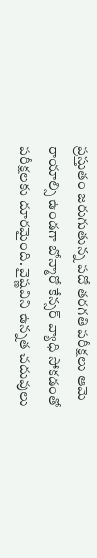ప్రస్తుతం జరుగుతున్న పదో తరగతి పరీక్షలు ఆమె రాయాల్సి ఉండగా బోన్మారో కేన్సర్ వ్యాధి సోకడంతో పరీక్షలకు దూరమైంది. వైష్ణవిని ఉన్నత చదువులు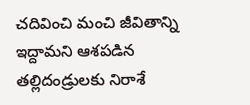చదివించి మంచి జీవితాన్ని ఇద్దామని ఆశపడిన తల్లిదండ్రులకు నిరాశే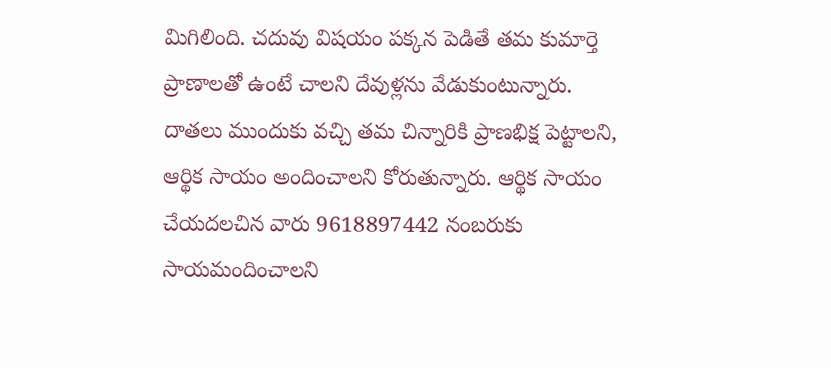మిగిలింది. చదువు విషయం పక్కన పెడితే తమ కుమార్తె ప్రాణాలతో ఉంటే చాలని దేవుళ్లను వేడుకుంటున్నారు. దాతలు ముందుకు వచ్చి తమ చిన్నారికి ప్రాణభిక్ష పెట్టాలని, ఆర్థిక సాయం అందించాలని కోరుతున్నారు. ఆర్థిక సాయం చేయదలచిన వారు 9618897442 నంబరుకు సాయమందించాలని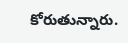కోరుతున్నారు.